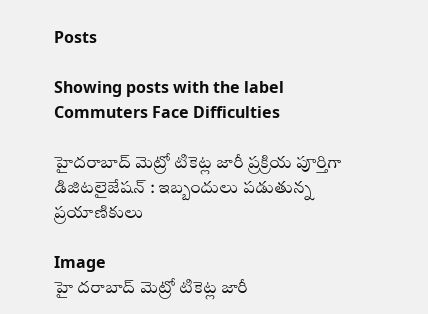Posts

Showing posts with the label Commuters Face Difficulties

హైదరాబాద్‌ మెట్రో టికెట్ల జారీ ప్రక్రియ పూర్తిగా డిజిటలైజేషన్‌ : ఇబ్బందులు పడుతున్న ప్రయాణికులు

Image
హై దరాబాద్‌ మెట్రో టికెట్ల జారీ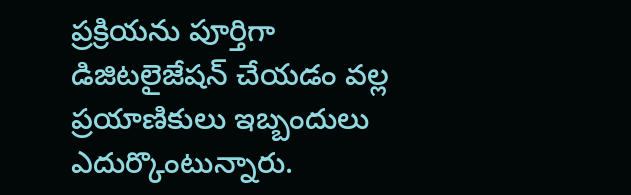ప్రక్రియను పూర్తిగా డిజిటలైజేషన్‌ చేయడం వల్ల ప్రయాణికులు ఇబ్బందులు ఎదుర్కొంటున్నారు.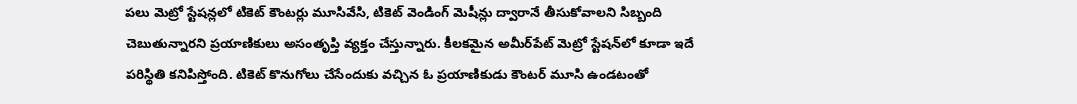పలు మెట్రో స్టేషన్లలో టికెట్‌ కౌంటర్లు మూసివేసి, టికెట్‌ వెండింగ్‌ మెషీన్లు ద్వారానే తీసుకోవాలని సిబ్బంది చెబుతున్నారని ప్రయాణికులు అసంతృప్తి వ్యక్తం చేస్తున్నారు. కీలకమైన అమీర్‌పేట్‌ మెట్రో స్టేషన్‌లో కూడా ఇదే పరిస్థితి కనిపిస్తోంది. టికెట్‌ కొనుగోలు చేసేందుకు వచ్చిన ఓ ప్రయాణికుడు కౌంటర్‌ మూసి ఉండటంతో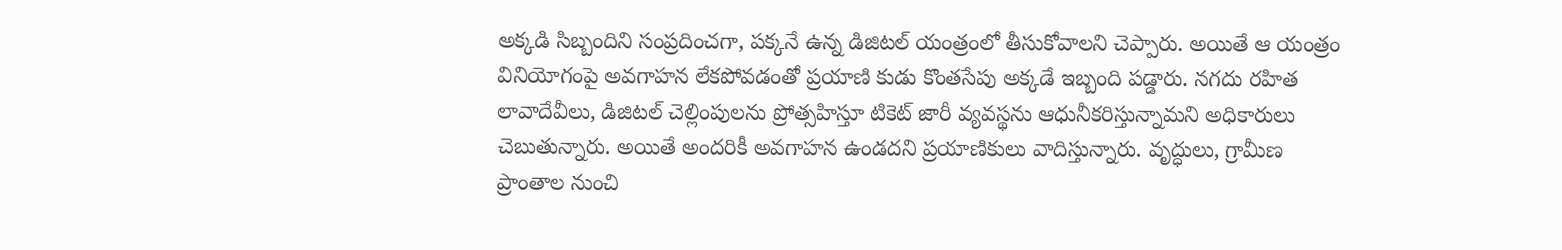అక్కడి సిబ్బందిని సంప్రదించగా, పక్కనే ఉన్న డిజిటల్‌ యంత్రంలో తీసుకోవాలని చెప్పారు. అయితే ఆ యంత్రం వినియోగంపై అవగాహన లేకపోవడంతో ప్రయాణి కుడు కొంతసేపు అక్కడే ఇబ్బంది పడ్డారు. నగదు రహిత లావాదేవీలు, డిజిటల్‌ చెల్లింపులను ప్రోత్సహిస్తూ టికెట్‌ జారీ వ్యవస్థను ఆధునీకరిస్తున్నామని అధికారులు చెబుతున్నారు. అయితే అందరికీ అవగాహన ఉండదని ప్రయాణికులు వాదిస్తున్నారు. వృద్ధులు, గ్రామీణ ప్రాంతాల నుంచి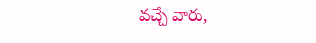వచ్చే వారు,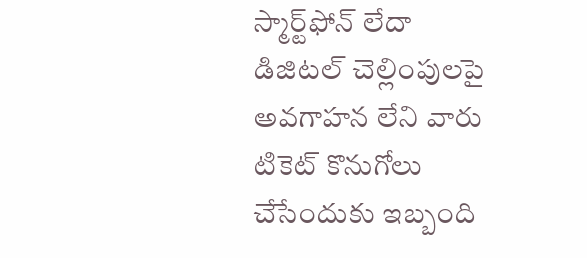స్మార్ట్‌ఫోన్‌ లేదా డిజిటల్‌ చెల్లింపులపై అవగాహన లేని వారు టికెట్‌ కొనుగోలు చేసేందుకు ఇబ్బంది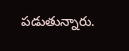పడుతున్నారు.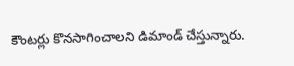కౌంటర్లు కొనసాగించాలని డిమాండ్‌ చేస్తున్నారు.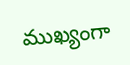ముఖ్యంగా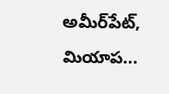అమీర్‌పేట్‌, మియాప...